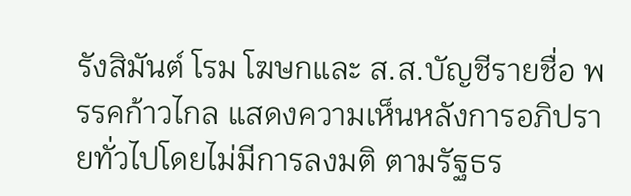รังสิมันต์ โรม โฆษกและ ส.ส.บัญชีรายชื่อ พรรคก้าวไกล แสดงความเห็นหลังการอภิปรายทั่วไปโดยไม่มีการลงมติ ตามรัฐธร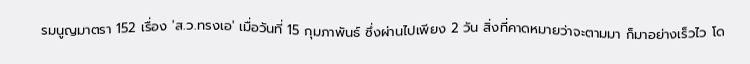รมนูญมาตรา 152 เรื่อง 'ส.ว.ทรงเอ' เมื่อวันที่ 15 กุมภาพันธ์ ซึ่งผ่านไปเพียง 2 วัน สิ่งที่คาดหมายว่าจะตามมา ก็มาอย่างเร็วไว โด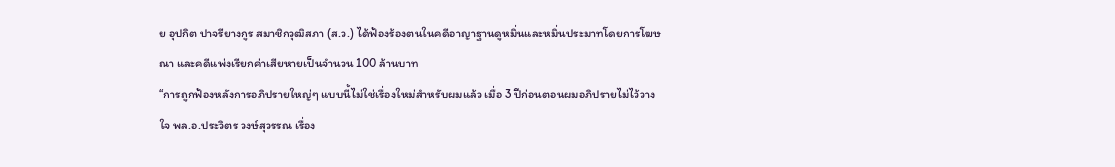ย อุปกิต ปาจรียางกูร สมาชิกวุฒิสภา (ส.ว.) ได้ฟ้องร้องตนในคดีอาญาฐานดูหมิ่นและหมิ่นประมาทโดยการโฆษณา และคดีแพ่งเรียกค่าเสียหายเป็นจำนวน 100 ล้านบาท
“การถูกฟ้องหลังการอภิปรายใหญ่ๆ แบบนี้ไม่ใช่เรื่องใหม่สำหรับผมแล้ว เมื่อ 3 ปีก่อนตอนผมอภิปรายไม่ไว้วางใจ พล.อ.ประวิตร วงษ์สุวรรณ เรื่อง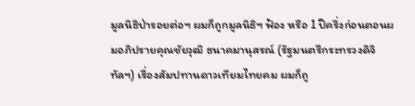มูลนิธิป่ารอยต่อฯ ผมก็ถูกมูลนิธิฯ ฟ้อง หรือ 1 ปีครึ่งก่อนตอนผมอภิปรายคุณชัยวุฒิ ธนาคมานุสรณ์ (รัฐมนตรีกระทรวงดิจิทัลฯ) เรื่องสัมปทานดาวเทียมไทยคม ผมก็ถู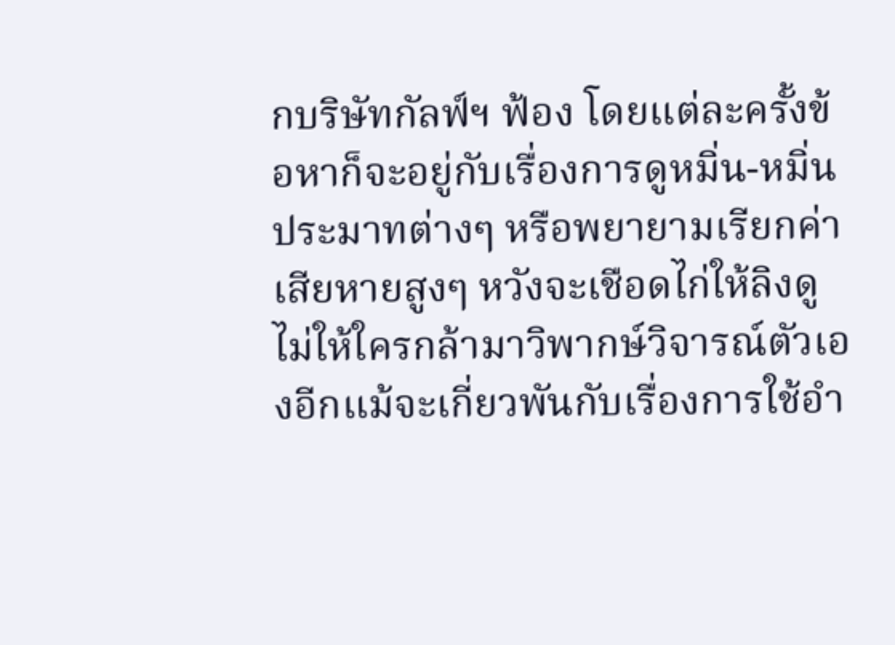กบริษัทกัลฟ์ฯ ฟ้อง โดยแต่ละครั้งข้อหาก็จะอยู่กับเรื่องการดูหมิ่น-หมิ่นประมาทต่างๆ หรือพยายามเรียกค่าเสียหายสูงๆ หวังจะเชือดไก่ให้ลิงดู ไม่ให้ใครกล้ามาวิพากษ์วิจารณ์ตัวเองอีกแม้จะเกี่ยวพันกับเรื่องการใช้อำ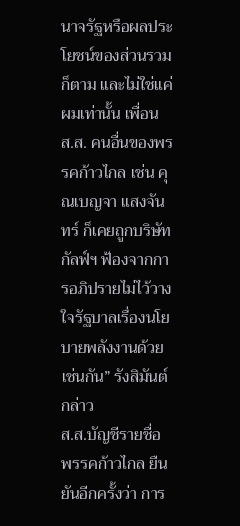นาจรัฐหรือผลประโยชน์ของส่วนรวมก็ตาม และไม่ใช่แค่ผมเท่านั้น เพื่อน ส.ส. คนอื่นของพรรคก้าวไกล เช่น คุณเบญจา แสงจันทร์ ก็เคยถูกบริษัทกัลฟ์ฯ ฟ้องจากการอภิปรายไม่ไว้วางใจรัฐบาลเรื่องนโยบายพลังงานด้วยเช่นกัน” รังสิมันต์ กล่าว
ส.ส.บัญชีรายชื่อ พรรคก้าวไกล ยืนยันอีกครั้งว่า การ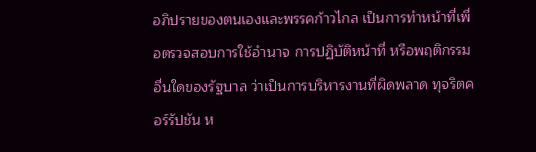อภิปรายของตนเองและพรรคก้าวไกล เป็นการทำหน้าที่เพื่อตรวจสอบการใช้อำนาจ การปฏิบัติหน้าที่ หรือพฤติกรรมอื่นใดของรัฐบาล ว่าเป็นการบริหารงานที่ผิดพลาด ทุจริตคอร์รัปชัน ห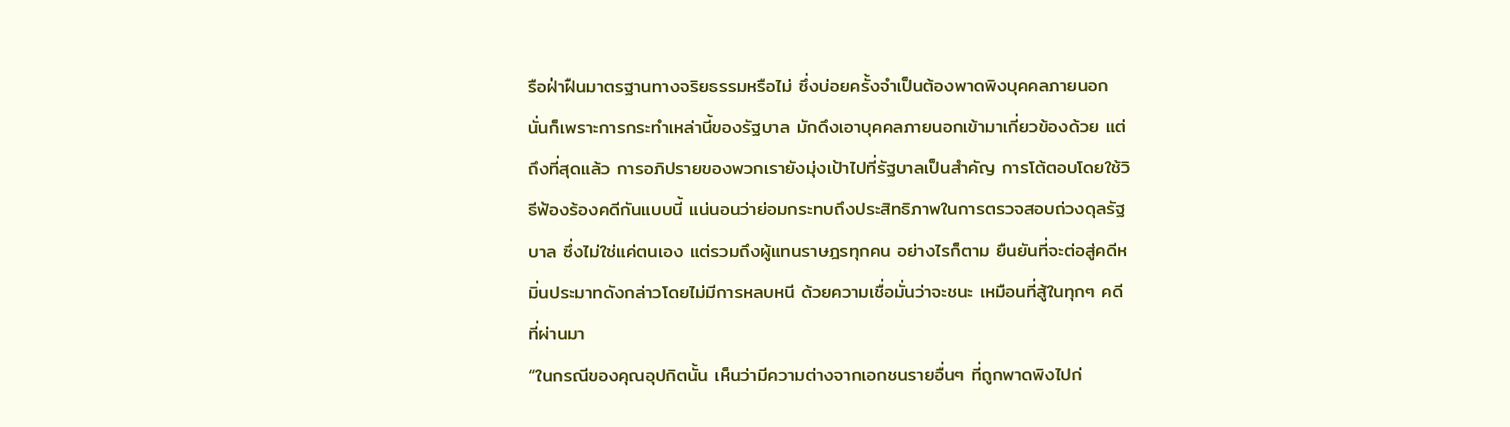รือฝ่าฝืนมาตรฐานทางจริยธรรมหรือไม่ ซึ่งบ่อยครั้งจำเป็นต้องพาดพิงบุคคลภายนอก นั่นก็เพราะการกระทำเหล่านี้ของรัฐบาล มักดึงเอาบุคคลภายนอกเข้ามาเกี่ยวข้องด้วย แต่ถึงที่สุดแล้ว การอภิปรายของพวกเรายังมุ่งเป้าไปที่รัฐบาลเป็นสำคัญ การโต้ตอบโดยใช้วิธีฟ้องร้องคดีกันแบบนี้ แน่นอนว่าย่อมกระทบถึงประสิทธิภาพในการตรวจสอบถ่วงดุลรัฐบาล ซึ่งไม่ใช่แค่ตนเอง แต่รวมถึงผู้แทนราษฎรทุกคน อย่างไรก็ตาม ยืนยันที่จะต่อสู่คดีหมิ่นประมาทดังกล่าวโดยไม่มีการหลบหนี ด้วยความเชื่อมั่นว่าจะชนะ เหมือนที่สู้ในทุกๆ คดีที่ผ่านมา
“ในกรณีของคุณอุปกิตนั้น เห็นว่ามีความต่างจากเอกชนรายอื่นๆ ที่ถูกพาดพิงไปก่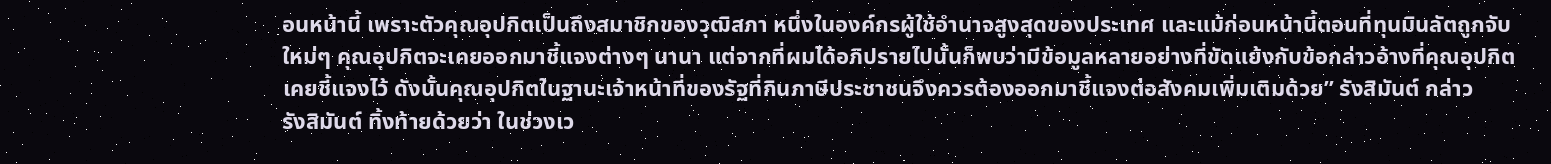อนหน้านี้ เพราะตัวคุณอุปกิตเป็นถึงสมาชิกของวุฒิสภา หนึ่งในองค์กรผู้ใช้อำนาจสูงสุดของประเทศ และแม้ก่อนหน้านี้ตอนที่ทุนมินลัตถูกจับใหม่ๆ คุณอุปกิตจะเคยออกมาชี้แจงต่างๆ นานา แต่จากที่ผมได้อภิปรายไปนั้นก็พบว่ามีข้อมูลหลายอย่างที่ขัดแย้งกับข้อกล่าวอ้างที่คุณอุปกิตเคยชี้แจงไว้ ดังนั้นคุณอุปกิตในฐานะเจ้าหน้าที่ของรัฐที่กินภาษีประชาชนจึงควรต้องออกมาชี้แจงต่อสังคมเพิ่มเติมด้วย” รังสิมันต์ กล่าว
รังสิมันต์ ทิ้งท้ายด้วยว่า ในช่วงเว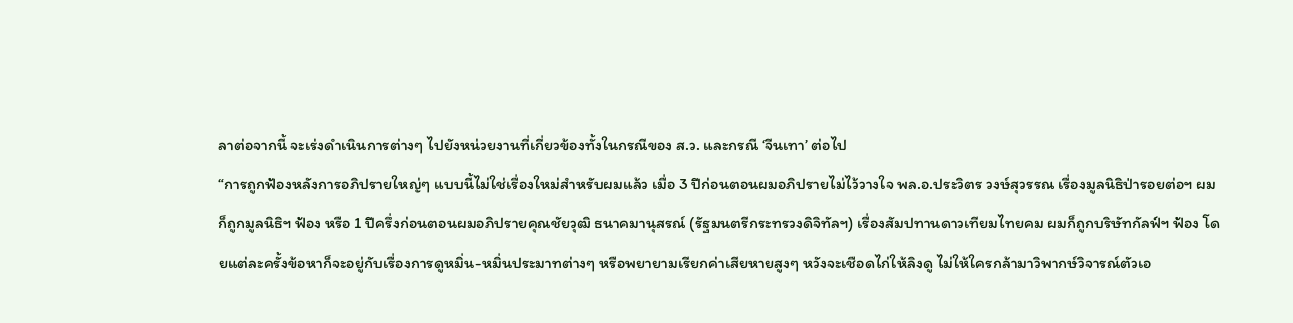ลาต่อจากนี้ จะเร่งดำเนินการต่างๆ ไปยังหน่วยงานที่เกี่ยวข้องทั้งในกรณีของ ส.ว. และกรณี ‘จีนเทา’ ต่อไป
“การถูกฟ้องหลังการอภิปรายใหญ่ๆ แบบนี้ไม่ใช่เรื่องใหม่สำหรับผมแล้ว เมื่อ 3 ปีก่อนตอนผมอภิปรายไม่ไว้วางใจ พล.อ.ประวิตร วงษ์สุวรรณ เรื่องมูลนิธิป่ารอยต่อฯ ผมก็ถูกมูลนิธิฯ ฟ้อง หรือ 1 ปีครึ่งก่อนตอนผมอภิปรายคุณชัยวุฒิ ธนาคมานุสรณ์ (รัฐมนตรีกระทรวงดิจิทัลฯ) เรื่องสัมปทานดาวเทียมไทยคม ผมก็ถูกบริษัทกัลฟ์ฯ ฟ้อง โดยแต่ละครั้งข้อหาก็จะอยู่กับเรื่องการดูหมิ่น-หมิ่นประมาทต่างๆ หรือพยายามเรียกค่าเสียหายสูงๆ หวังจะเชือดไก่ให้ลิงดู ไม่ให้ใครกล้ามาวิพากษ์วิจารณ์ตัวเอ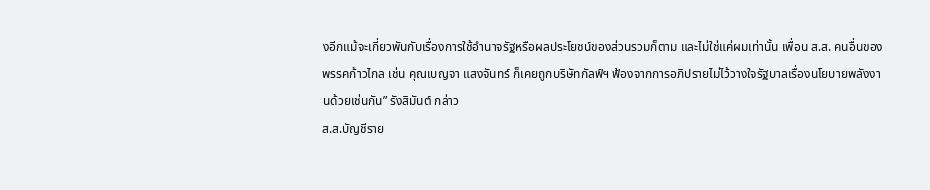งอีกแม้จะเกี่ยวพันกับเรื่องการใช้อำนาจรัฐหรือผลประโยชน์ของส่วนรวมก็ตาม และไม่ใช่แค่ผมเท่านั้น เพื่อน ส.ส. คนอื่นของพรรคก้าวไกล เช่น คุณเบญจา แสงจันทร์ ก็เคยถูกบริษัทกัลฟ์ฯ ฟ้องจากการอภิปรายไม่ไว้วางใจรัฐบาลเรื่องนโยบายพลังงานด้วยเช่นกัน” รังสิมันต์ กล่าว
ส.ส.บัญชีราย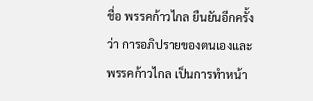ชื่อ พรรคก้าวไกล ยืนยันอีกครั้งว่า การอภิปรายของตนเองและพรรคก้าวไกล เป็นการทำหน้า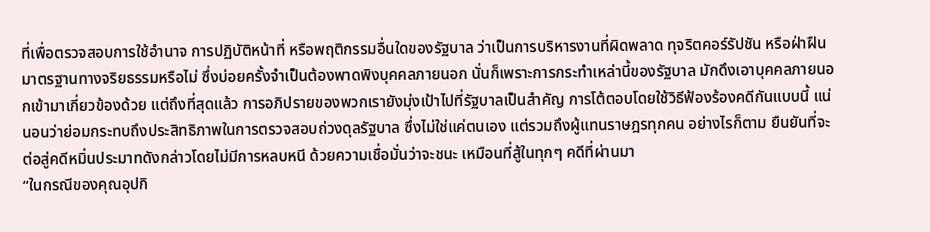ที่เพื่อตรวจสอบการใช้อำนาจ การปฏิบัติหน้าที่ หรือพฤติกรรมอื่นใดของรัฐบาล ว่าเป็นการบริหารงานที่ผิดพลาด ทุจริตคอร์รัปชัน หรือฝ่าฝืนมาตรฐานทางจริยธรรมหรือไม่ ซึ่งบ่อยครั้งจำเป็นต้องพาดพิงบุคคลภายนอก นั่นก็เพราะการกระทำเหล่านี้ของรัฐบาล มักดึงเอาบุคคลภายนอกเข้ามาเกี่ยวข้องด้วย แต่ถึงที่สุดแล้ว การอภิปรายของพวกเรายังมุ่งเป้าไปที่รัฐบาลเป็นสำคัญ การโต้ตอบโดยใช้วิธีฟ้องร้องคดีกันแบบนี้ แน่นอนว่าย่อมกระทบถึงประสิทธิภาพในการตรวจสอบถ่วงดุลรัฐบาล ซึ่งไม่ใช่แค่ตนเอง แต่รวมถึงผู้แทนราษฎรทุกคน อย่างไรก็ตาม ยืนยันที่จะต่อสู่คดีหมิ่นประมาทดังกล่าวโดยไม่มีการหลบหนี ด้วยความเชื่อมั่นว่าจะชนะ เหมือนที่สู้ในทุกๆ คดีที่ผ่านมา
“ในกรณีของคุณอุปกิ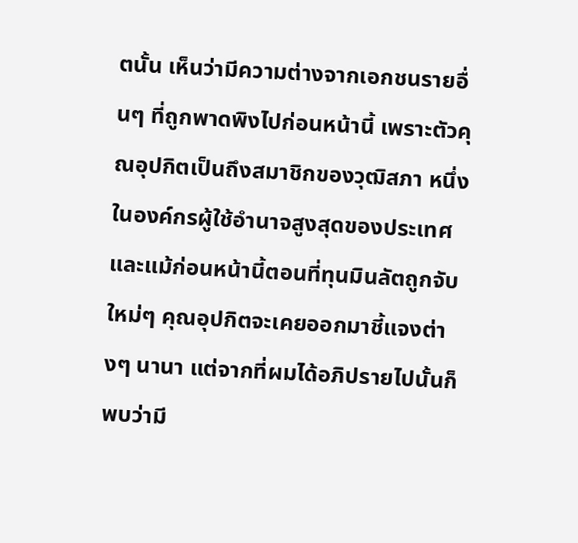ตนั้น เห็นว่ามีความต่างจากเอกชนรายอื่นๆ ที่ถูกพาดพิงไปก่อนหน้านี้ เพราะตัวคุณอุปกิตเป็นถึงสมาชิกของวุฒิสภา หนึ่งในองค์กรผู้ใช้อำนาจสูงสุดของประเทศ และแม้ก่อนหน้านี้ตอนที่ทุนมินลัตถูกจับใหม่ๆ คุณอุปกิตจะเคยออกมาชี้แจงต่างๆ นานา แต่จากที่ผมได้อภิปรายไปนั้นก็พบว่ามี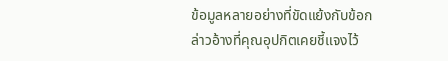ข้อมูลหลายอย่างที่ขัดแย้งกับข้อกล่าวอ้างที่คุณอุปกิตเคยชี้แจงไว้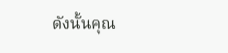ดังนั้นคุณ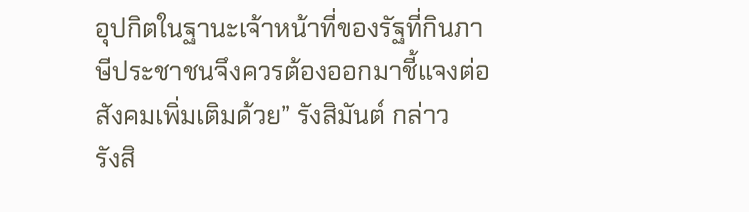อุปกิตในฐานะเจ้าหน้าที่ของรัฐที่กินภาษีประชาชนจึงควรต้องออกมาชี้แจงต่อสังคมเพิ่มเติมด้วย” รังสิมันต์ กล่าว
รังสิ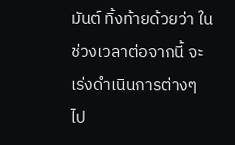มันต์ ทิ้งท้ายด้วยว่า ในช่วงเวลาต่อจากนี้ จะเร่งดำเนินการต่างๆ ไป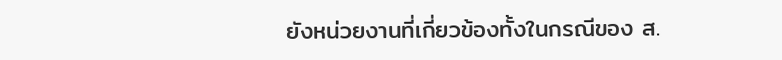ยังหน่วยงานที่เกี่ยวข้องทั้งในกรณีของ ส.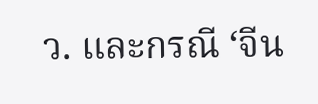ว. และกรณี ‘จีน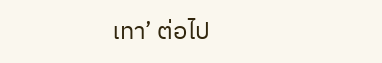เทา’ ต่อไป